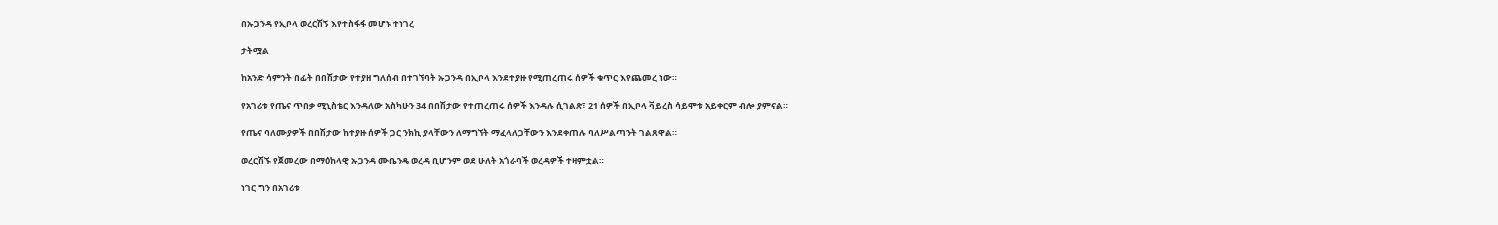በኡጋንዳ የኢቦላ ወረርሽኝ እየተስፋፋ መሆኑ ተነገረ

ታትሟል

ከአንድ ሳምንት በፊት በበሽታው የተያዘ ግለሰብ በተገኘባት ኡጋንዳ በኢቦላ እንደተያዙ የሚጠረጠሩ ሰዎች ቁጥር እየጨመረ ነው።

የአገሪቱ የጤና ጥበቃ ሚኒስቴር እንዳለው አስካሁን 34 በበሽታው የተጠረጠሩ ሰዎች እንዳሉ ሲገልጽ፣ 21 ሰዎች በኢቦላ ቫይረስ ሳይሞቱ አይቀርም ብሎ ያምናል።

የጤና ባለሙያዎች በበሽታው ከተያዙ ሰዎች ጋር ንክኪ ያላቸውን ለማግኘት ማፈላለጋቸውን እንደቀጠሉ ባለሥልጣንት ገልጸዋል።

ወረርሽኙ የጀመረው በማዕከላዊ ኡጋንዳ ሙቤንዴ ወረዳ ቢሆንም ወደ ሁለት አጎራባች ወረዳዎች ተዛምቷል።

ነገር ግን በአገሪቱ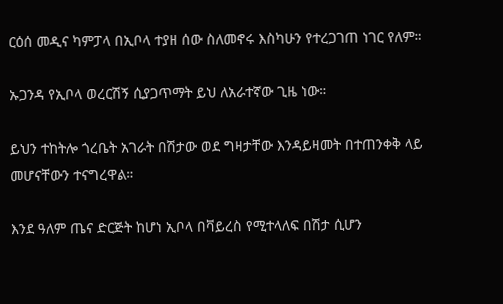ርዕሰ መዲና ካምፓላ በኢቦላ ተያዘ ሰው ስለመኖሩ እስካሁን የተረጋገጠ ነገር የለም።

ኡጋንዳ የኢቦላ ወረርሽኝ ሲያጋጥማት ይህ ለአራተኛው ጊዜ ነው።

ይህን ተከትሎ ጎረቤት አገራት በሽታው ወደ ግዛታቸው እንዳይዛመት በተጠንቀቅ ላይ መሆናቸውን ተናግረዋል።

እንደ ዓለም ጤና ድርጅት ከሆነ ኢቦላ በቫይረስ የሚተላለፍ በሽታ ሲሆን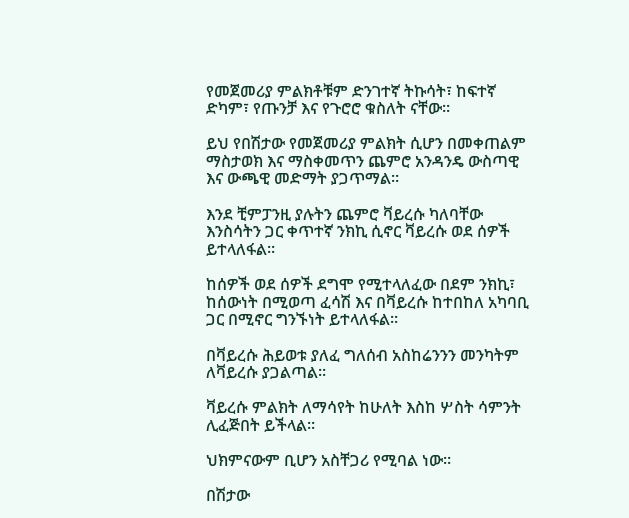የመጀመሪያ ምልክቶቹም ድንገተኛ ትኩሳት፣ ከፍተኛ ድካም፣ የጡንቻ እና የጉሮሮ ቁስለት ናቸው።

ይህ የበሽታው የመጀመሪያ ምልክት ሲሆን በመቀጠልም ማስታወክ እና ማስቀመጥን ጨምሮ አንዳንዴ ውስጣዊ እና ውጫዊ መድማት ያጋጥማል።

እንደ ቺምፓንዚ ያሉትን ጨምሮ ቫይረሱ ካለባቸው እንስሳትን ጋር ቀጥተኛ ንክኪ ሲኖር ቫይረሱ ወደ ሰዎች ይተላለፋል።

ከሰዎች ወደ ሰዎች ደግሞ የሚተላለፈው በደም ንክኪ፣ ከሰውነት በሚወጣ ፈሳሽ እና በቫይረሱ ከተበከለ አካባቢ ጋር በሚኖር ግንኙነት ይተላለፋል።

በቫይረሱ ሕይወቱ ያለፈ ግለሰብ አስከሬንንን መንካትም ለቫይረሱ ያጋልጣል።

ቫይረሱ ምልክት ለማሳየት ከሁለት እስከ ሦስት ሳምንት ሊፈጅበት ይችላል።

ህክምናውም ቢሆን አስቸጋሪ የሚባል ነው።

በሽታው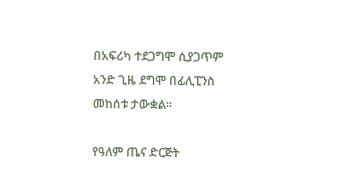በአፍሪካ ተደጋግሞ ሲያጋጥም አንድ ጊዜ ደግሞ በፊሊፒንስ መከሰቱ ታውቋል።

የዓለም ጤና ድርጅት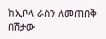ከኢቦላ ራስን ለመጠበቅ በሽታው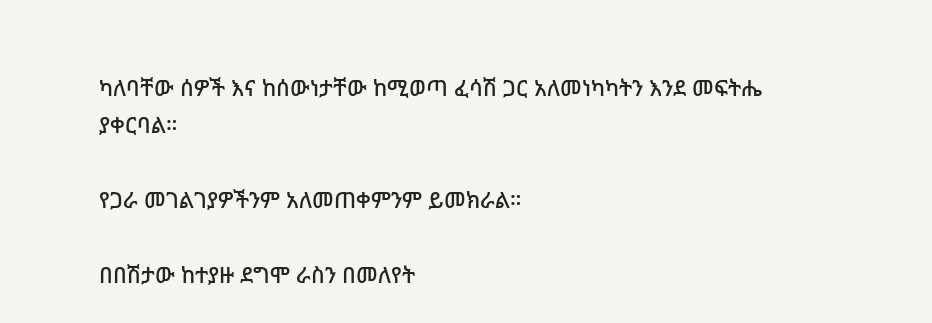ካለባቸው ሰዎች እና ከሰውነታቸው ከሚወጣ ፈሳሽ ጋር አለመነካካትን እንደ መፍትሔ ያቀርባል።

የጋራ መገልገያዎችንም አለመጠቀምንም ይመክራል።

በበሽታው ከተያዙ ደግሞ ራስን በመለየት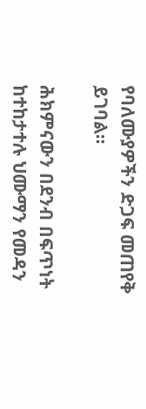የባለሙያዎችን ድጋፍ መጠየቅ ይገባል።

ሕክምናውን በደንብ በፍጥነት ከተከታተሉ ህሙማን የመዳን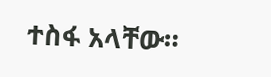ተስፋ አላቸው።